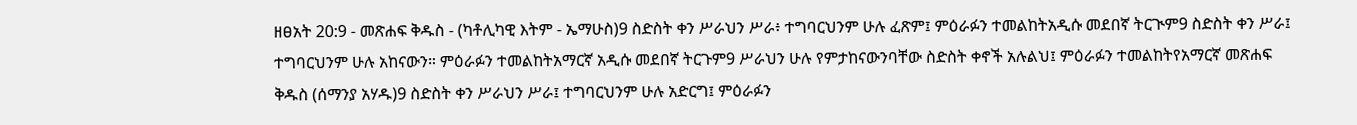ዘፀአት 20:9 - መጽሐፍ ቅዱስ - (ካቶሊካዊ እትም - ኤማሁስ)9 ስድስት ቀን ሥራህን ሥራ፥ ተግባርህንም ሁሉ ፈጽም፤ ምዕራፉን ተመልከትአዲሱ መደበኛ ትርጒም9 ስድስት ቀን ሥራ፤ ተግባርህንም ሁሉ አከናውን። ምዕራፉን ተመልከትአማርኛ አዲሱ መደበኛ ትርጉም9 ሥራህን ሁሉ የምታከናውንባቸው ስድስት ቀኖች አሉልህ፤ ምዕራፉን ተመልከትየአማርኛ መጽሐፍ ቅዱስ (ሰማንያ አሃዱ)9 ስድስት ቀን ሥራህን ሥራ፤ ተግባርህንም ሁሉ አድርግ፤ ምዕራፉን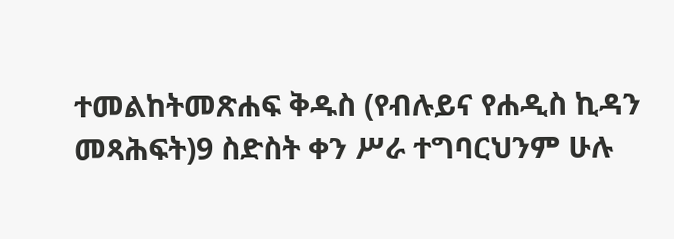ተመልከትመጽሐፍ ቅዱስ (የብሉይና የሐዲስ ኪዳን መጻሕፍት)9 ስድስት ቀን ሥራ ተግባርህንም ሁሉ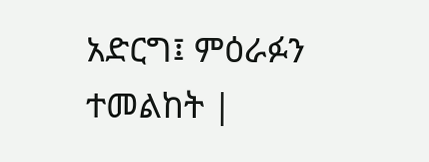አድርግ፤ ምዕራፉን ተመልከት |